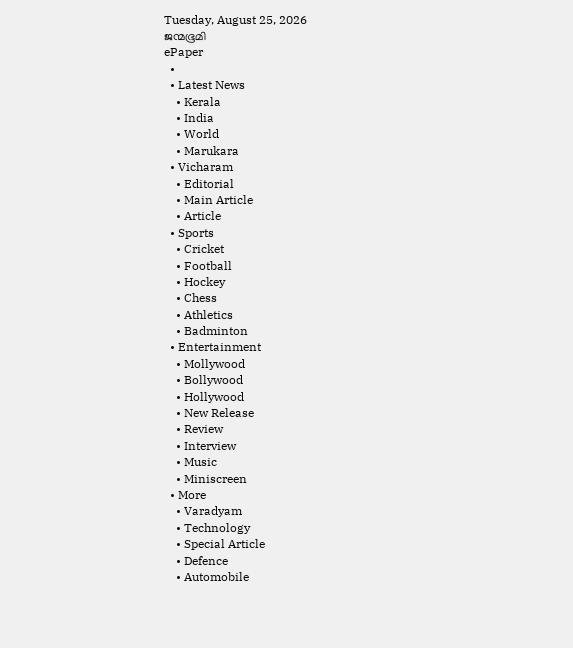Tuesday, August 25, 2026
ജന്മഭൂമി
ePaper
  •
  • Latest News
    • Kerala
    • India
    • World
    • Marukara
  • Vicharam
    • Editorial
    • Main Article
    • Article
  • Sports
    • Cricket
    • Football
    • Hockey
    • Chess
    • Athletics
    • Badminton
  • Entertainment
    • Mollywood
    • Bollywood
    • Hollywood
    • New Release
    • Review
    • Interview
    • Music
    • Miniscreen
  • More
    • Varadyam
    • Technology
    • Special Article
    • Defence
    • Automobile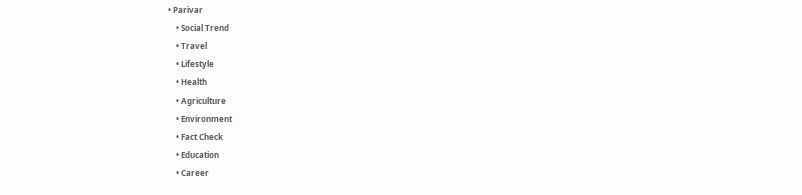• Parivar
    • Social Trend
    • Travel
    • Lifestyle
    • Health
    • Agriculture
    • Environment
    • Fact Check
    • Education
    • Career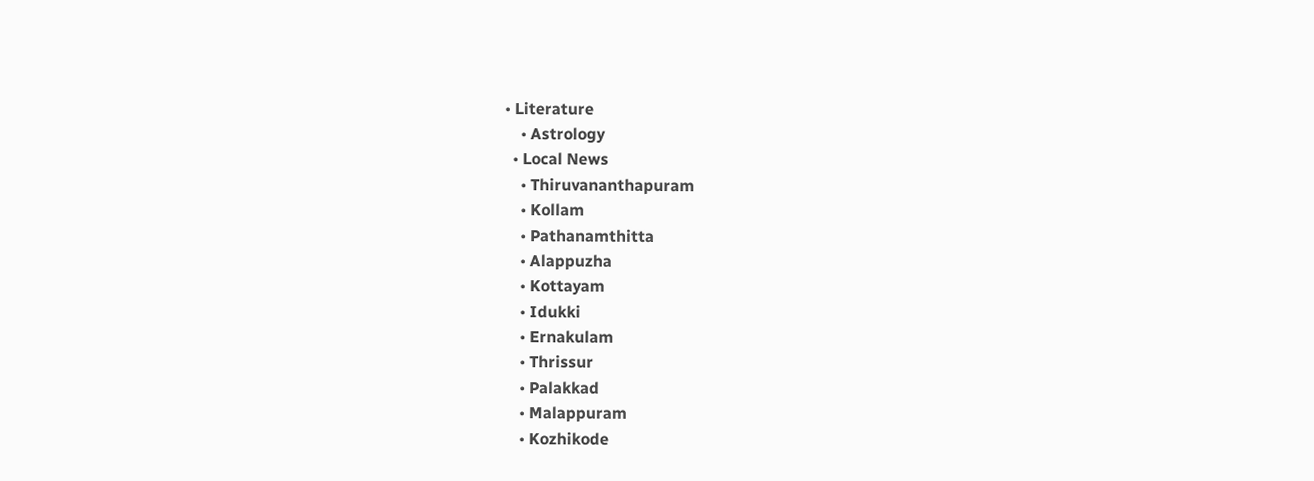• Literature
    • Astrology
  • Local News
    • Thiruvananthapuram
    • Kollam
    • Pathanamthitta
    • Alappuzha
    • Kottayam
    • Idukki
    • Ernakulam
    • Thrissur
    • Palakkad
    • Malappuram
    • Kozhikode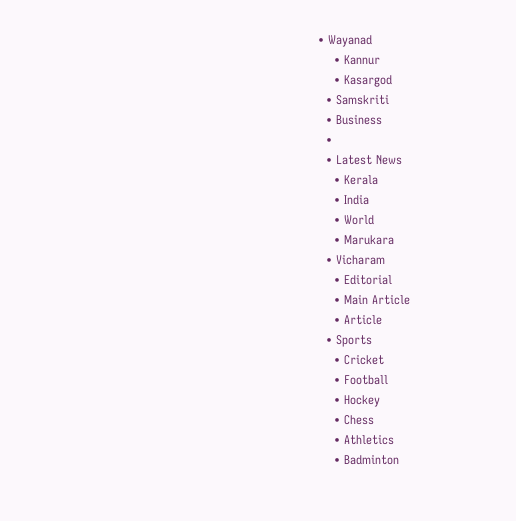• Wayanad
    • Kannur
    • Kasargod
  • Samskriti
  • Business
  •
  • Latest News
    • Kerala
    • India
    • World
    • Marukara
  • Vicharam
    • Editorial
    • Main Article
    • Article
  • Sports
    • Cricket
    • Football
    • Hockey
    • Chess
    • Athletics
    • Badminton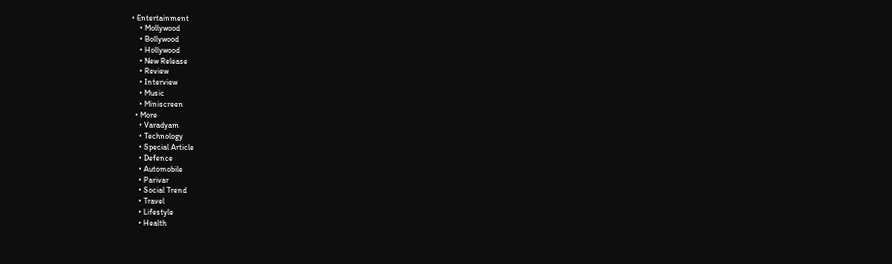• Entertainment
    • Mollywood
    • Bollywood
    • Hollywood
    • New Release
    • Review
    • Interview
    • Music
    • Miniscreen
  • More
    • Varadyam
    • Technology
    • Special Article
    • Defence
    • Automobile
    • Parivar
    • Social Trend
    • Travel
    • Lifestyle
    • Health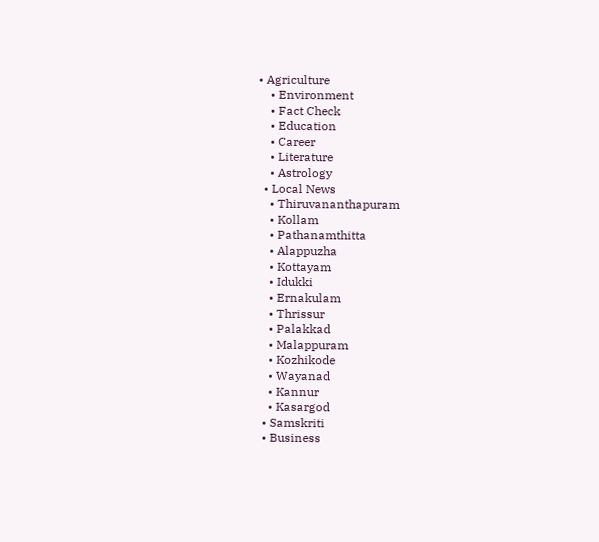• Agriculture
    • Environment
    • Fact Check
    • Education
    • Career
    • Literature
    • Astrology
  • Local News
    • Thiruvananthapuram
    • Kollam
    • Pathanamthitta
    • Alappuzha
    • Kottayam
    • Idukki
    • Ernakulam
    • Thrissur
    • Palakkad
    • Malappuram
    • Kozhikode
    • Wayanad
    • Kannur
    • Kasargod
  • Samskriti
  • Business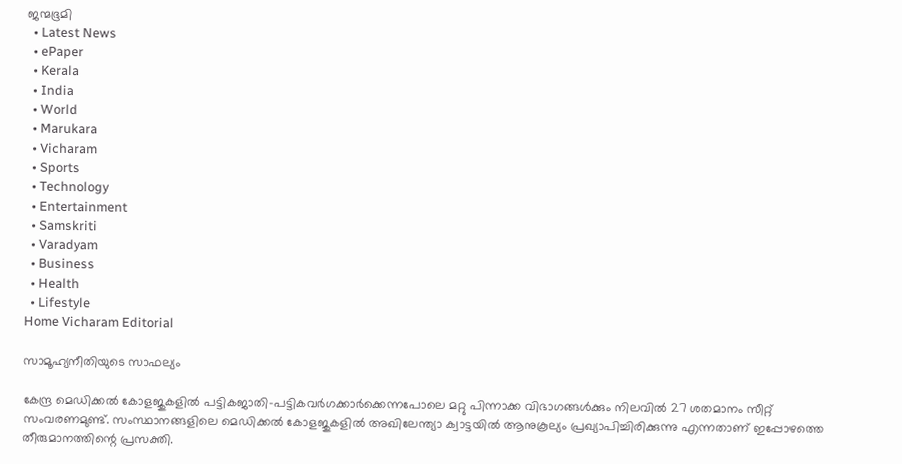ജന്മഭൂമി
  • Latest News
  • ePaper
  • Kerala
  • India
  • World
  • Marukara
  • Vicharam
  • Sports
  • Technology
  • Entertainment
  • Samskriti
  • Varadyam
  • Business
  • Health
  • Lifestyle
Home Vicharam Editorial

സാമൂഹ്യനീതിയുടെ സാഫല്യം

കേന്ദ്ര മെഡിക്കല്‍ കോളജുകളില്‍ പട്ടികജാതി-പട്ടികവര്‍ഗക്കാര്‍ക്കെന്നപോലെ മറ്റു പിന്നാക്ക വിഭാഗങ്ങള്‍ക്കും നിലവില്‍ 27 ശതമാനം സീറ്റ് സംവരണമുണ്ട്. സംസ്ഥാനങ്ങളിലെ മെഡിക്കല്‍ കോളജുകളില്‍ അഖിലേന്ത്യാ ക്വാട്ടയില്‍ ആനുകൂല്യം പ്രഖ്യാപിച്ചിരിക്കുന്നു എന്നതാണ് ഇപ്പോഴത്തെ തീരുമാനത്തിന്റെ പ്രസക്തി.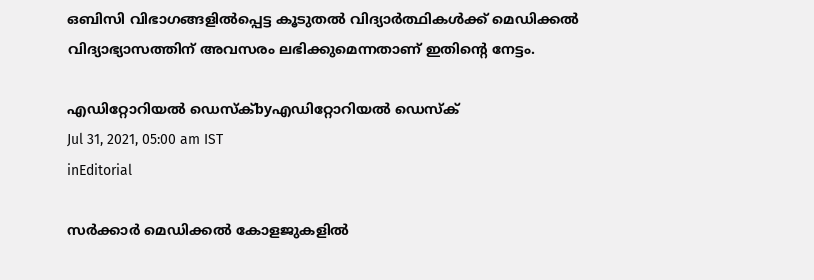ഒബിസി വിഭാഗങ്ങളില്‍പ്പെട്ട കൂടുതല്‍ വിദ്യാര്‍ത്ഥികള്‍ക്ക് മെഡിക്കല്‍ വിദ്യാഭ്യാസത്തിന് അവസരം ലഭിക്കുമെന്നതാണ് ഇതിന്റെ നേട്ടം.

എഡിറ്റോറിയൽ ഡെസ്ക്byഎഡിറ്റോറിയൽ ഡെസ്ക്
Jul 31, 2021, 05:00 am IST
inEditorial

സര്‍ക്കാര്‍ മെഡിക്കല്‍ കോളജുകളില്‍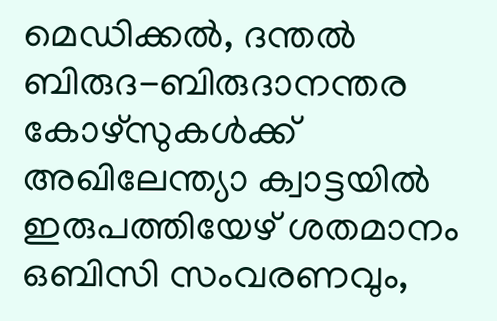മെഡിക്കല്‍, ദന്തല്‍ ബിരുദ-ബിരുദാനന്തര കോഴ്‌സുകള്‍ക്ക് അഖിലേന്ത്യാ ക്വാട്ടയില്‍ ഇരുപത്തിയേഴ് ശതമാനം ഒബിസി സംവരണവും,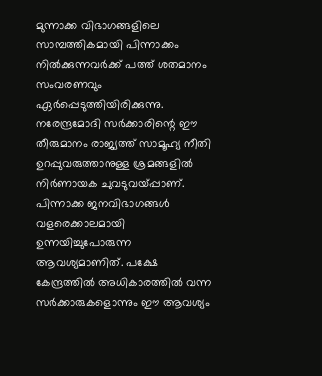മുന്നാക്ക വിഭാഗങ്ങളിലെ സാമ്പത്തികമായി പിന്നാക്കം നില്‍ക്കുന്നവര്‍ക്ക് പത്ത് ശതമാനം സംവരണവും ഏര്‍പ്പെടുത്തിയിരിക്കുന്നു. നരേന്ദ്രമോദി സര്‍ക്കാരിന്റെ ഈ തീരുമാനം രാജ്യത്ത് സാമൂഹ്യ നീതി ഉറപ്പുവരുത്താനുള്ള ശ്രമങ്ങളില്‍ നിര്‍ണായക ചുവടുവയ്‌പ്പാണ്. പിന്നാക്ക ജനവിഭാഗങ്ങള്‍ വളരെക്കാലമായി ഉന്നയിച്ചുപോരുന്ന ആവശ്യമാണിത്. പക്ഷേ കേന്ദ്രത്തില്‍ അധികാരത്തില്‍ വന്ന സര്‍ക്കാരുകളൊന്നും ഈ ആവശ്യം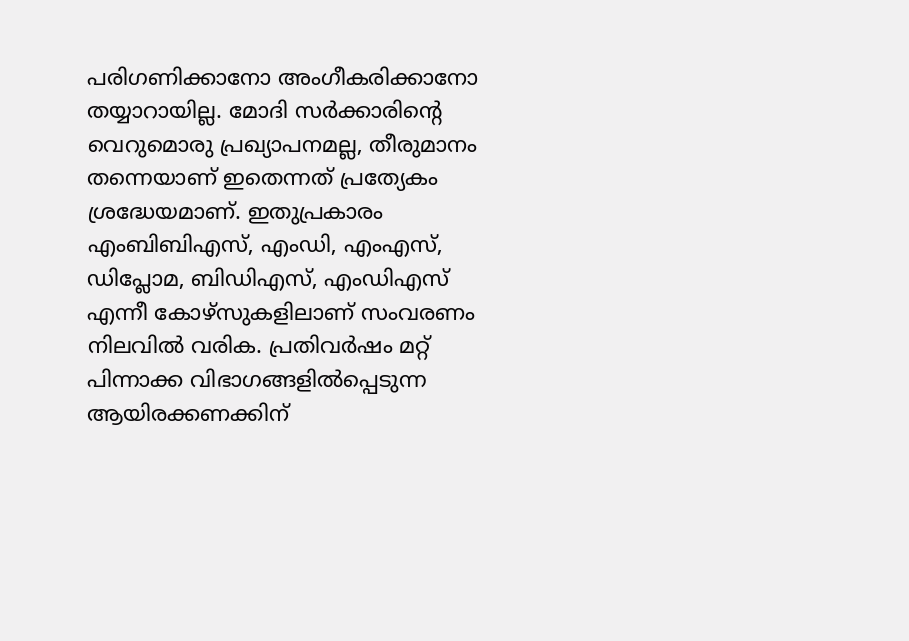പരിഗണിക്കാനോ അംഗീകരിക്കാനോ തയ്യാറായില്ല. മോദി സര്‍ക്കാരിന്റെ വെറുമൊരു പ്രഖ്യാപനമല്ല, തീരുമാനം തന്നെയാണ് ഇതെന്നത് പ്രത്യേകം ശ്രദ്ധേയമാണ്. ഇതുപ്രകാരം എംബിബിഎസ്, എംഡി, എംഎസ്, ഡിപ്ലോമ, ബിഡിഎസ്, എംഡിഎസ് എന്നീ കോഴ്‌സുകളിലാണ് സംവരണം നിലവില്‍ വരിക. പ്രതിവര്‍ഷം മറ്റ് പിന്നാക്ക വിഭാഗങ്ങളില്‍പ്പെടുന്ന ആയിരക്കണക്കിന്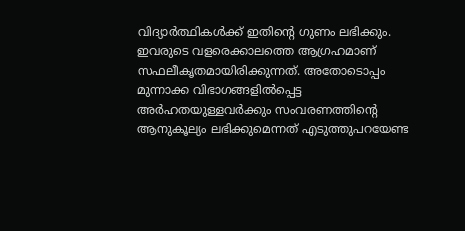വിദ്യാര്‍ത്ഥികള്‍ക്ക് ഇതിന്റെ ഗുണം ലഭിക്കും.  ഇവരുടെ വളരെക്കാലത്തെ ആഗ്രഹമാണ് സഫലീകൃതമായിരിക്കുന്നത്. അതോടൊപ്പം മുന്നാക്ക വിഭാഗങ്ങളില്‍പ്പെട്ട അര്‍ഹതയുള്ളവര്‍ക്കും സംവരണത്തിന്റെ ആനുകൂല്യം ലഭിക്കുമെന്നത് എടുത്തുപറയേണ്ട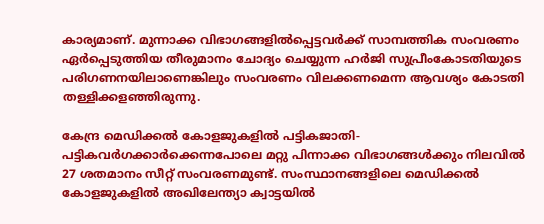കാര്യമാണ്. മുന്നാക്ക വിഭാഗങ്ങളില്‍പ്പെട്ടവര്‍ക്ക് സാമ്പത്തിക സംവരണം ഏര്‍പ്പെടുത്തിയ തീരുമാനം ചോദ്യം ചെയ്യുന്ന ഹര്‍ജി സുപ്രീംകോടതിയുടെ പരിഗണനയിലാണെങ്കിലും സംവരണം വിലക്കണമെന്ന ആവശ്യം കോടതി തള്ളിക്കളഞ്ഞിരുന്നു.

കേന്ദ്ര മെഡിക്കല്‍ കോളജുകളില്‍ പട്ടികജാതി-പട്ടികവര്‍ഗക്കാര്‍ക്കെന്നപോലെ മറ്റു പിന്നാക്ക വിഭാഗങ്ങള്‍ക്കും നിലവില്‍ 27 ശതമാനം സീറ്റ് സംവരണമുണ്ട്. സംസ്ഥാനങ്ങളിലെ മെഡിക്കല്‍ കോളജുകളില്‍ അഖിലേന്ത്യാ ക്വാട്ടയില്‍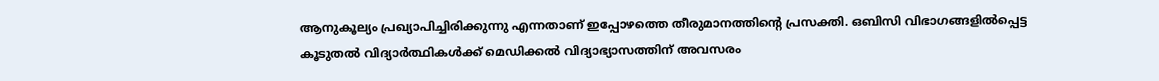ആനുകൂല്യം പ്രഖ്യാപിച്ചിരിക്കുന്നു എന്നതാണ് ഇപ്പോഴത്തെ തീരുമാനത്തിന്റെ പ്രസക്തി. ഒബിസി വിഭാഗങ്ങളില്‍പ്പെട്ട  കൂടുതല്‍ വിദ്യാര്‍ത്ഥികള്‍ക്ക് മെഡിക്കല്‍ വിദ്യാഭ്യാസത്തിന് അവസരം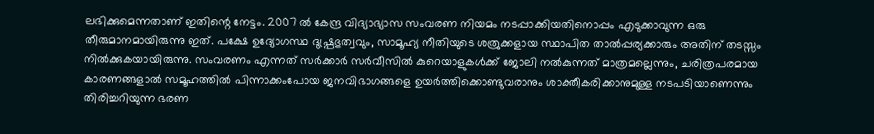ലഭിക്കുമെന്നതാണ് ഇതിന്റെ നേട്ടം. 2007 ല്‍ കേന്ദ്ര വിദ്യാഭ്യാസ സംവരണ നിയമം നടപ്പാക്കിയതിനൊപ്പം എടുക്കാവുന്ന ഒരു തീരുമാനമായിരുന്നു ഇത്. പക്ഷേ ഉദ്യോഗസ്ഥ ദുഷ്പ്രഭുത്വവും, സാമൂഹ്യ നീതിയുടെ ശത്രുക്കളായ സ്ഥാപിത താല്‍പ്പര്യക്കാരും അതിന് തടസ്സം നില്‍ക്കുകയായിരുന്നു. സംവരണം എന്നത് സര്‍ക്കാര്‍ സര്‍വീസില്‍ കുറെയാളുകള്‍ക്ക് ജോലി നല്‍കുന്നത് മാത്രമല്ലെന്നും, ചരിത്രപരമായ കാരണങ്ങളാല്‍ സമൂഹത്തില്‍ പിന്നാക്കംപോയ ജനവിഭാഗങ്ങളെ ഉയര്‍ത്തിക്കൊണ്ടുവരാനും ശാക്തീകരിക്കാനുമുള്ള നടപടിയാണെന്നും തിരിച്ചറിയുന്ന ഭരണ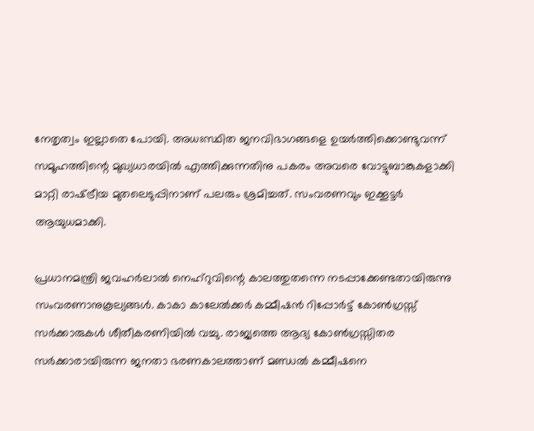നേതൃത്വം ഇല്ലാതെ പോയി. അധഃസ്ഥിത ജനവിഭാഗങ്ങളെ ഉയര്‍ത്തിക്കൊണ്ടുവന്ന് സമൂഹത്തിന്റെ മുഖ്യധാരയില്‍ എത്തിക്കുന്നതിനു പകരം അവരെ വോട്ടുബാങ്കുകളാക്കി മാറ്റി രാഷ്‌ട്രീയ മുതലെടുപ്പിനാണ് പലരും ശ്രമിച്ചത്. സംവരണവും ഇക്കൂട്ടര്‍ ആയുധമാക്കി.

പ്രധാനമന്ത്രി ജവഹര്‍ലാല്‍ നെഹ്‌റുവിന്റെ കാലത്തുതന്നെ നടപ്പാക്കേണ്ടതായിരുന്നു സംവരണാനുകൂല്യങ്ങള്‍. കാകാ കാലേല്‍ക്കര്‍ കമ്മീഷന്‍ റിപ്പോര്‍ട്ട് കോണ്‍ഗ്രസ്സ് സര്‍ക്കാരുകള്‍ ശീതീകരണിയില്‍ വച്ചു. രാജ്യത്തെ ആദ്യ കോണ്‍ഗ്രസ്സിതര സര്‍ക്കാരായിരുന്ന ജനതാ ഭരണകാലത്താണ് മണ്ഡല്‍ കമ്മീഷനെ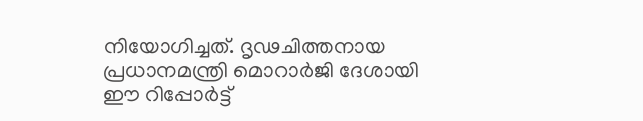നിയോഗിച്ചത്. ദൃഢചിത്തനായ പ്രധാനമന്ത്രി മൊറാര്‍ജി ദേശായി ഈ റിപ്പോര്‍ട്ട്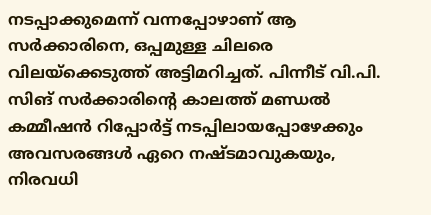നടപ്പാക്കുമെന്ന് വന്നപ്പോഴാണ് ആ സര്‍ക്കാരിനെ, ഒപ്പമുള്ള ചിലരെ വിലയ്‌ക്കെടുത്ത് അട്ടിമറിച്ചത്. പിന്നീട് വി.പി. സിങ് സര്‍ക്കാരിന്റെ കാലത്ത് മണ്ഡല്‍ കമ്മീഷന്‍ റിപ്പോര്‍ട്ട് നടപ്പിലായപ്പോഴേക്കും അവസരങ്ങള്‍ ഏറെ നഷ്ടമാവുകയും, നിരവധി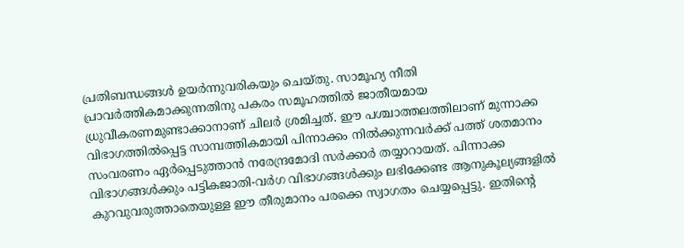പ്രതിബന്ധങ്ങള്‍ ഉയര്‍ന്നുവരികയും ചെയ്തു. സാമൂഹ്യ നീതി പ്രാവര്‍ത്തികമാക്കുന്നതിനു പകരം സമൂഹത്തില്‍ ജാതീയമായ ധ്രുവീകരണമുണ്ടാക്കാനാണ് ചിലര്‍ ശ്രമിച്ചത്. ഈ പശ്ചാത്തലത്തിലാണ് മുന്നാക്ക വിഭാഗത്തില്‍പ്പെട്ട സാമ്പത്തികമായി പിന്നാക്കം നില്‍ക്കുന്നവര്‍ക്ക് പത്ത് ശതമാനം സംവരണം ഏര്‍പ്പെടുത്താന്‍ നരേന്ദ്രമോദി സര്‍ക്കാര്‍ തയ്യാറായത്. പിന്നാക്ക വിഭാഗങ്ങള്‍ക്കും പട്ടികജാതി-വര്‍ഗ വിഭാഗങ്ങള്‍ക്കും ലഭിക്കേണ്ട ആനുകൂല്യങ്ങളില്‍ കുറവുവരുത്താതെയുള്ള ഈ തീരുമാനം പരക്കെ സ്വാഗതം ചെയ്യപ്പെട്ടു. ഇതിന്റെ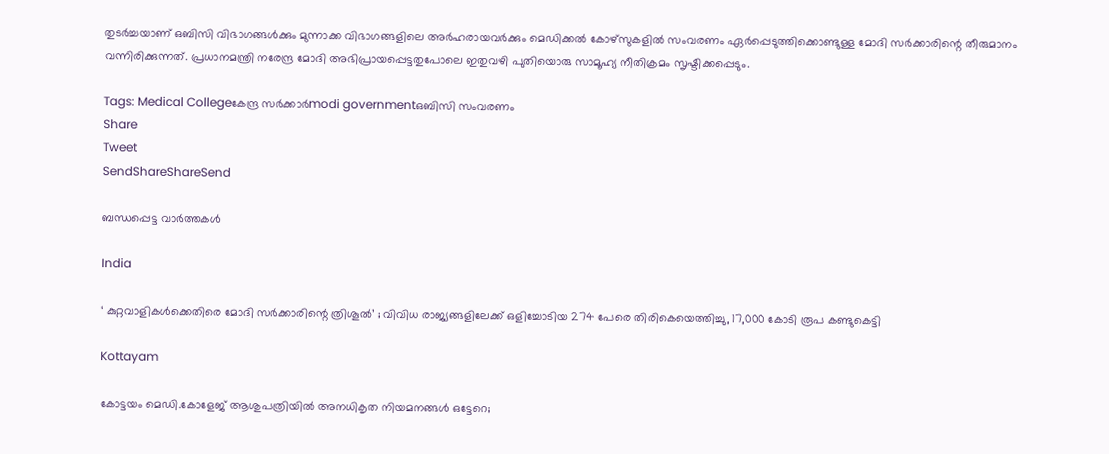തുടര്‍ച്ചയാണ് ഒബിസി വിഭാഗങ്ങള്‍ക്കും മുന്നാക്ക വിഭാഗങ്ങളിലെ അര്‍ഹരായവര്‍ക്കും മെഡിക്കല്‍ കോഴ്‌സുകളില്‍ സംവരണം ഏര്‍പ്പെടുത്തിക്കൊണ്ടുള്ള മോദി സര്‍ക്കാരിന്റെ തീരുമാനം വന്നിരിക്കുന്നത്. പ്രധാനമന്ത്രി നരേന്ദ്ര മോദി അഭിപ്രായപ്പെട്ടതുപോലെ ഇതുവഴി പുതിയൊരു സാമൂഹ്യ നീതിക്രമം സൃഷ്ടിക്കപ്പെടും.

Tags: Medical Collegeകേന്ദ്ര സര്‍ക്കാര്‍modi governmentഒബിസി സംവരണം
Share
Tweet
SendShareShareSend

ബന്ധപ്പെട്ട വാര്‍ത്തകള്‍

India

‘ കുറ്റവാളികൾക്കെതിരെ മോദി സർക്കാരിന്റെ ത്രിശൂൽ’ ; വിവിധ രാജ്യങ്ങളിലേക്ക് ഒളിച്ചോടിയ 274 പേരെ തിരികെയെത്തിച്ചു, 17,000 കോടി രൂപ കണ്ടുകെട്ടി

Kottayam

കോട്ടയം മെഡി.കോളേജ് ആശുപത്രിയില്‍ അനധികൃത നിയമനങ്ങള്‍ ഒട്ടേറെ;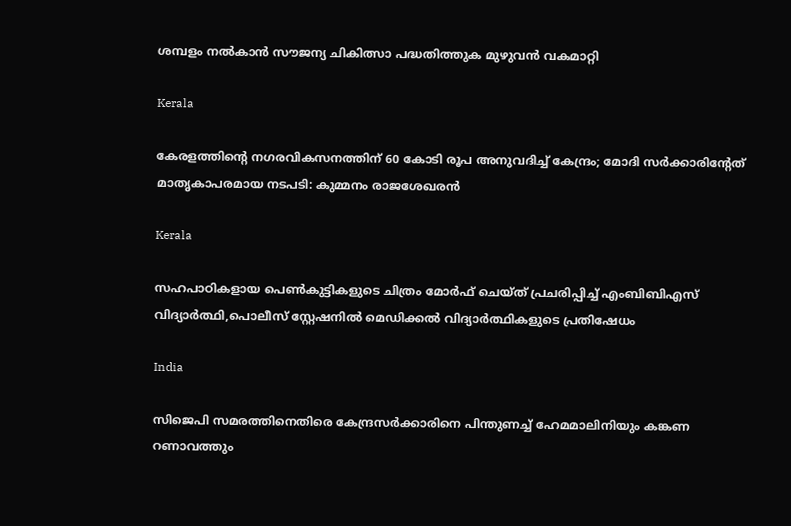ശമ്പളം നല്‍കാന്‍ സൗജന്യ ചികിത്സാ പദ്ധതിത്തുക മുഴുവന്‍ വകമാറ്റി

Kerala

കേരളത്തിന്റെ നഗരവികസനത്തിന് 60 കോടി രൂപ അനുവദിച്ച് കേന്ദ്രം; മോദി സർക്കാരിന്റേത് മാതൃകാപരമായ നടപടി: കുമ്മനം രാജശേഖരൻ

Kerala

സഹപാഠികളായ പെണ്‍കുട്ടികളുടെ ചിത്രം മോര്‍ഫ് ചെയ്ത് പ്രചരിപ്പിച്ച് എംബിബിഎസ് വിദ്യാര്‍ത്ഥി,പൊലീസ് സ്റ്റേഷനില്‍ മെഡിക്കല്‍ വിദ്യാര്‍ത്ഥികളുടെ പ്രതിഷേധം

India

സിജെപി സമരത്തിനെതിരെ കേന്ദ്രസര്‍ക്കാരിനെ പിന്തുണച്ച് ഹേമമാലിനിയും കങ്കണ റണാവത്തും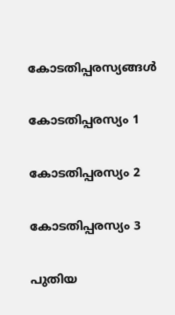കോടതിപ്പരസ്യങ്ങള്‍

കോടതിപ്പരസ്യം 1

കോടതിപ്പരസ്യം 2

കോടതിപ്പരസ്യം 3

പുതിയ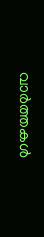വാര്‍ത്തകള്‍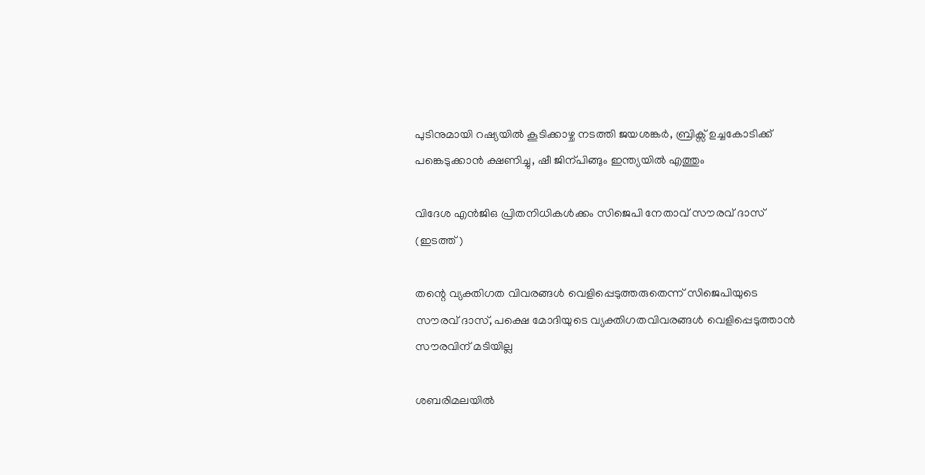പുടിനുമായി റഷ്യയില്‍ കൂടിക്കാഴ്ച നടത്തി ജയശങ്കര്‍, ബ്രിക്സ് ഉച്ചകോടിക്ക് പങ്കെടുക്കാന്‍ ക്ഷണിച്ചു, ഷീ ജിന‍്പിങ്ങും ഇന്ത്യയില്‍ എത്തും

വിദേശ എന്‍ജിഒ പ്രിതനിധികള്‍ക്കം സിജെപി നേതാവ് സൗരവ് ദാസ് (ഇടത്ത്)

തന്റെ വ്യക്തിഗത വിവരങ്ങള്‍ വെളിപ്പെടുത്തരുതെന്ന് സിജെപിയുടെ സൗരവ് ദാസ്, പക്ഷെ മോദിയുടെ വ്യക്തിഗതവിവരങ്ങള്‍ വെളിപ്പെടുത്താന്‍ സൗരവിന് മടിയില്ല

ശബരിമലയില്‍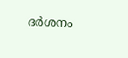ദര്‍ശനം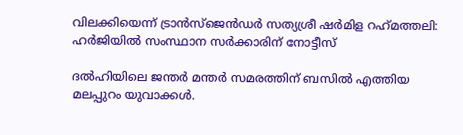വിലക്കിയെന്ന് ട്രാന്‍സ്ജെന്‍ഡര്‍ സത്യശ്രീ ഷര്‍മിള റഹ്‌മത്തലി: ഹര്‍ജിയില്‍ സംസ്ഥാന സര്‍ക്കാരിന് നോട്ടീസ്

ദല്‍ഹിയിലെ ജന്തര്‍ മന്തര്‍ സമരത്തിന് ബസില്‍ എത്തിയ മലപ്പുറം യുവാക്കള്‍.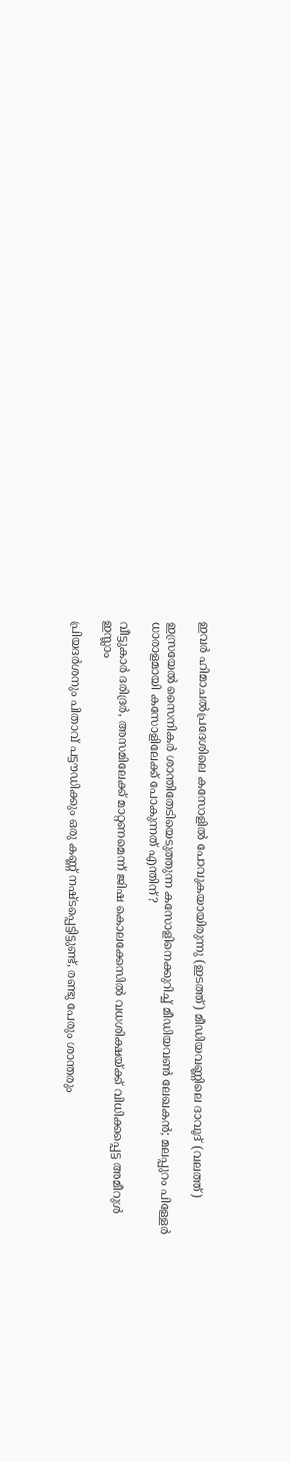ഇവര്‍ ഹിമാചല്‍പ്രദേശിലെ കസോളില്‍ പോവുകയായിരുന്നു (ഇടത്ത്) മീഡിയവണ്ണിലെ ദാവൂദ് (വലത്ത്)

ഇസ്രയേല്‍ സൈനികര്‍ ശാന്തിതേടിയെടുത്തുന്ന കസോളിനെക്കുറിച്ച് മീഡിയവണ്‍ ലേഖകന്‍; മലപ്പുറം പിള്ളേര്‍ ധാരാളമായി കസോളിലേക്ക് പോകുന്നത് എന്തിന്?

വീട്ടുകാര്‍ ദരിദ്രര്‍, അസമിലേക്ക് മാറ്റണമെന്ന് ജിഷ കൊലക്കേസില്‍ വധശിക്ഷയ്‌ക്ക് വിധിക്കപ്പെട്ട അമീറുള്‍ ഇസ്ലാം

പ്രിയദര്‍ശനും പിതാവ് പട്ടൗഡിക്കും ഒരു കണ്ണ് നഷ്ടപ്പെട്ടിട്ടുണ്ട്, രണ്ടു പേരും ശാന്തരും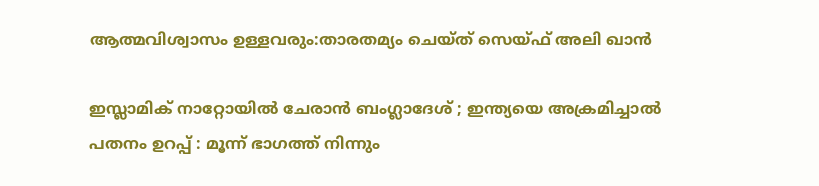ആത്മവിശ്വാസം ഉള്ളവരും:താരതമ്യം ചെയ്ത് സെയ്ഫ് അലി ഖാൻ

ഇസ്ലാമിക് നാറ്റോയിൽ ചേരാൻ ബംഗ്ലാദേശ് ; ഇന്ത്യയെ അക്രമിച്ചാൽ പതനം ഉറപ്പ് : മൂന്ന് ഭാഗത്ത് നിന്നും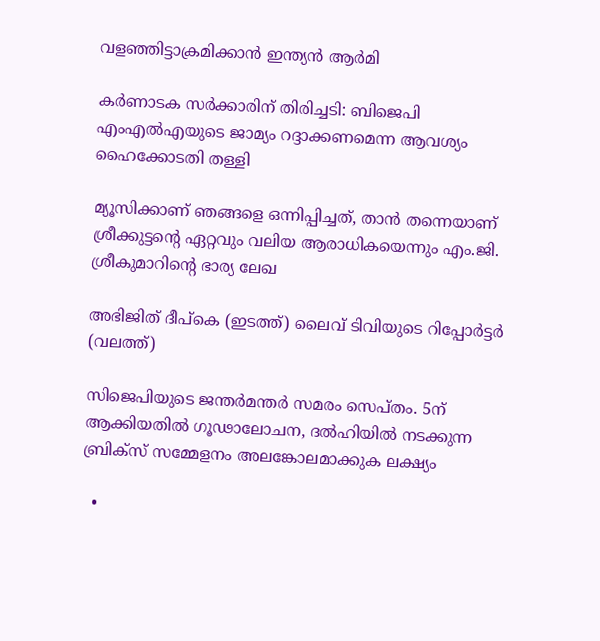വളഞ്ഞിട്ടാക്രമിക്കാൻ ഇന്ത്യൻ ആർമി

കര്‍ണാടക സര്‍ക്കാരിന് തിരിച്ചടി: ബിജെപി എംഎല്‍എയുടെ ജാമ്യം റദ്ദാക്കണമെന്ന ആവശ്യം ഹൈക്കോടതി തള്ളി

മ്യൂസിക്കാണ് ഞങ്ങളെ ഒന്നിപ്പിച്ചത്, താൻ തന്നെയാണ് ശ്രീക്കുട്ടന്റെ ഏറ്റവും വലിയ ആരാധികയെന്നും എം.ജി. ശ്രീകുമാറിന്റെ ഭാര്യ ലേഖ

അഭിജിത് ദീപ്കെ (ഇടത്ത്) ലൈവ് ടിവിയുടെ റിപ്പോര്‍ട്ടര്‍ (വലത്ത്)

സിജെപിയുടെ ജന്തര്‍മന്തര്‍ സമരം സെപ്തം. 5ന് ആക്കിയതില്‍ ഗൂഢാലോചന, ദല്‍ഹിയില്‍ നടക്കുന്ന ബ്രിക്സ് സമ്മേളനം അലങ്കോലമാക്കുക ലക്ഷ്യം

  •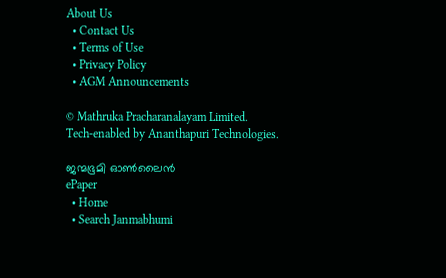About Us
  • Contact Us
  • Terms of Use
  • Privacy Policy
  • AGM Announcements

© Mathruka Pracharanalayam Limited.
Tech-enabled by Ananthapuri Technologies.

ജന്മഭൂമി ഓണ്‍ലൈന്‍
ePaper
  • Home
  • Search Janmabhumi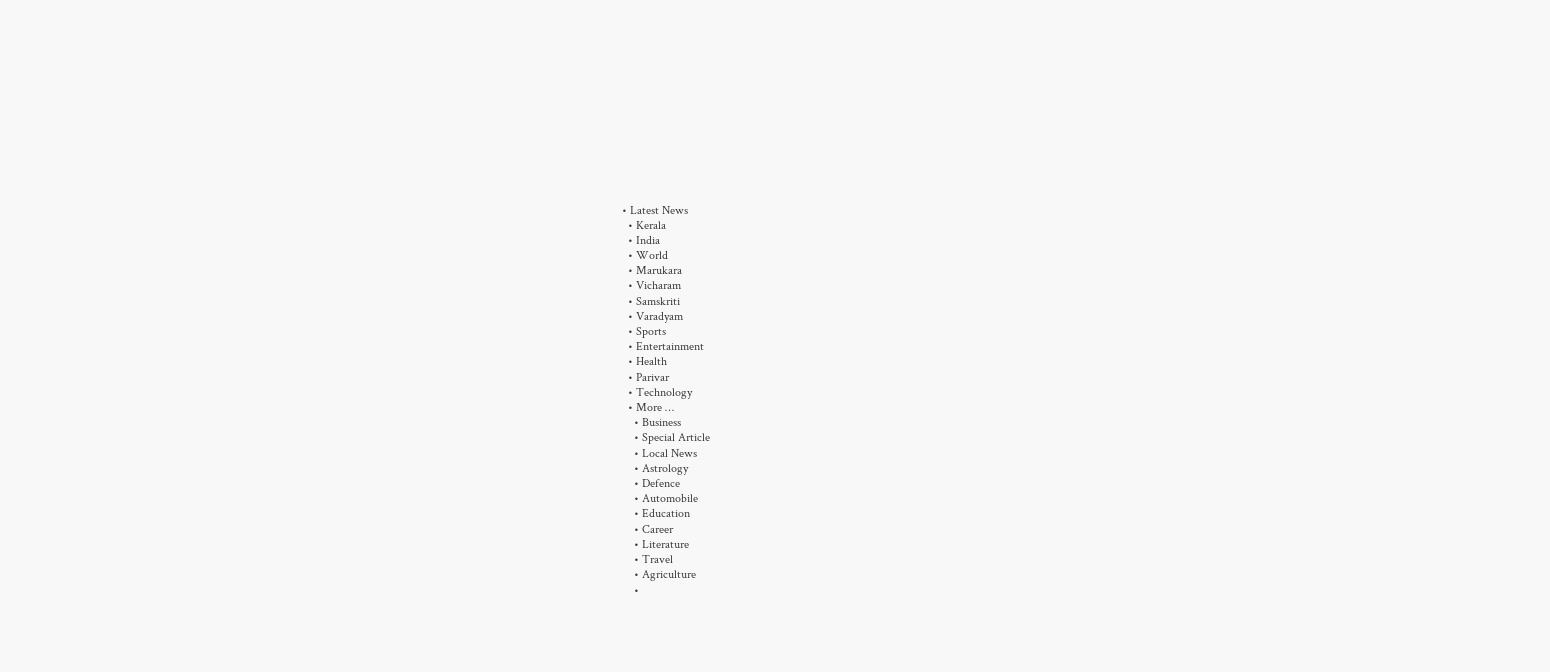• Latest News
  • Kerala
  • India
  • World
  • Marukara
  • Vicharam
  • Samskriti
  • Varadyam
  • Sports
  • Entertainment
  • Health
  • Parivar
  • Technology
  • More …
    • Business
    • Special Article
    • Local News
    • Astrology
    • Defence
    • Automobile
    • Education
    • Career
    • Literature
    • Travel
    • Agriculture
    •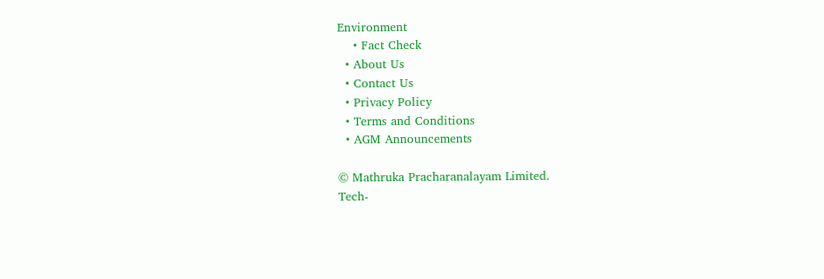Environment
    • Fact Check
  • About Us
  • Contact Us
  • Privacy Policy
  • Terms and Conditions
  • AGM Announcements

© Mathruka Pracharanalayam Limited.
Tech-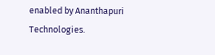enabled by Ananthapuri Technologies.